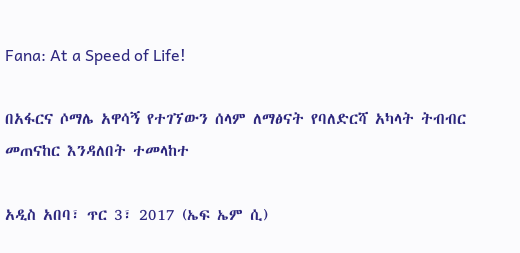Fana: At a Speed of Life!

በአፋርና ሶማሌ አዋሳኝ የተገኘውን ሰላም ለማፅናት የባለድርሻ አካላት ትብብር መጠናከር እንዳለበት ተመላከተ

አዲስ አበባ፣ ጥር 3፣ 2017 (ኤፍ ኤም ሲ)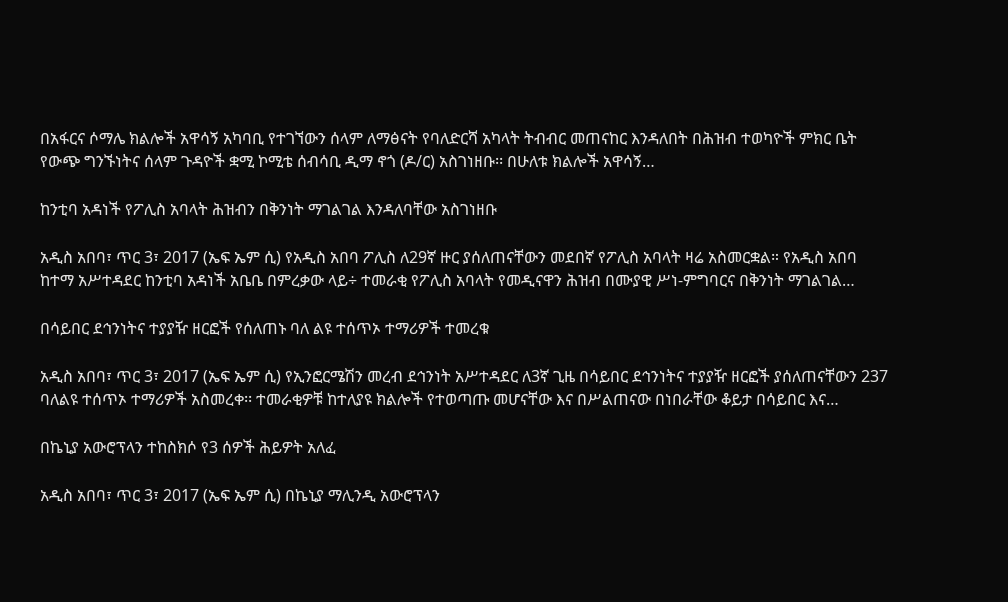በአፋርና ሶማሌ ክልሎች አዋሳኝ አካባቢ የተገኘውን ሰላም ለማፅናት የባለድርሻ አካላት ትብብር መጠናከር እንዳለበት በሕዝብ ተወካዮች ምክር ቤት የውጭ ግንኙነትና ሰላም ጉዳዮች ቋሚ ኮሚቴ ሰብሳቢ ዲማ ኖጎ (ዶ/ር) አስገነዘቡ፡፡ በሁለቱ ክልሎች አዋሳኝ…

ከንቲባ አዳነች የፖሊስ አባላት ሕዝብን በቅንነት ማገልገል እንዳለባቸው አስገነዘቡ

አዲስ አበባ፣ ጥር 3፣ 2017 (ኤፍ ኤም ሲ) የአዲስ አበባ ፖሊስ ለ29ኛ ዙር ያሰለጠናቸውን መደበኛ የፖሊስ አባላት ዛሬ አስመርቋል። የአዲስ አበባ ከተማ አሥተዳደር ከንቲባ አዳነች አቤቤ በምረቃው ላይ÷ ተመራቂ የፖሊስ አባላት የመዲናዋን ሕዝብ በሙያዊ ሥነ-ምግባርና በቅንነት ማገልገል…

በሳይበር ደኅንነትና ተያያዥ ዘርፎች የሰለጠኑ ባለ ልዩ ተሰጥኦ ተማሪዎች ተመረቁ

አዲስ አበባ፣ ጥር 3፣ 2017 (ኤፍ ኤም ሲ) የኢንፎርሜሽን መረብ ደኅንነት አሥተዳደር ለ3ኛ ጊዜ በሳይበር ደኅንነትና ተያያዥ ዘርፎች ያሰለጠናቸውን 237 ባለልዩ ተሰጥኦ ተማሪዎች አስመረቀ፡፡ ተመራቂዎቹ ከተለያዩ ክልሎች የተወጣጡ መሆናቸው እና በሥልጠናው በነበራቸው ቆይታ በሳይበር እና…

በኬኒያ አውሮፕላን ተከስክሶ የ3 ሰዎች ሕይዎት አለፈ

አዲስ አበባ፣ ጥር 3፣ 2017 (ኤፍ ኤም ሲ) በኬኒያ ማሊንዲ አውሮፕላን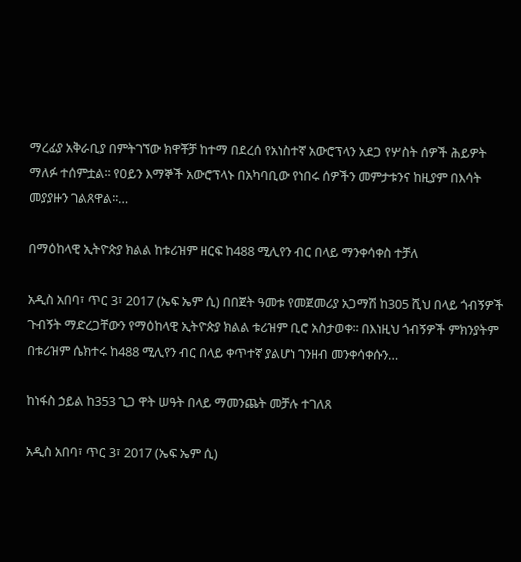ማረፊያ አቅራቢያ በምትገኘው ክዋቾቻ ከተማ በደረሰ የአነስተኛ አውሮፕላን አደጋ የሦስት ሰዎች ሕይዎት ማለፉ ተሰምቷል፡፡ የዐይን እማኞች አውሮፕላኑ በአካባቢው የነበሩ ሰዎችን መምታቱንና ከዚያም በእሳት መያያዙን ገልጸዋል፡፡…

በማዕከላዊ ኢትዮጵያ ክልል ከቱሪዝም ዘርፍ ከ488 ሚሊየን ብር በላይ ማንቀሳቀስ ተቻለ

አዲስ አበባ፣ ጥር 3፣ 2017 (ኤፍ ኤም ሲ) በበጀት ዓመቱ የመጀመሪያ አጋማሽ ከ305 ሺህ በላይ ጎብኝዎች ጉብኝት ማድረጋቸውን የማዕከላዊ ኢትዮጵያ ክልል ቱሪዝም ቢሮ አስታወቀ፡፡ በእነዚህ ጎብኝዎች ምክንያትም በቱሪዝም ሴክተሩ ከ488 ሚሊየን ብር በላይ ቀጥተኛ ያልሆነ ገንዘብ መንቀሳቀሱን…

ከነፋስ ኃይል ከ353 ጊጋ ዋት ሠዓት በላይ ማመንጨት መቻሉ ተገለጸ

አዲስ አበባ፣ ጥር 3፣ 2017 (ኤፍ ኤም ሲ)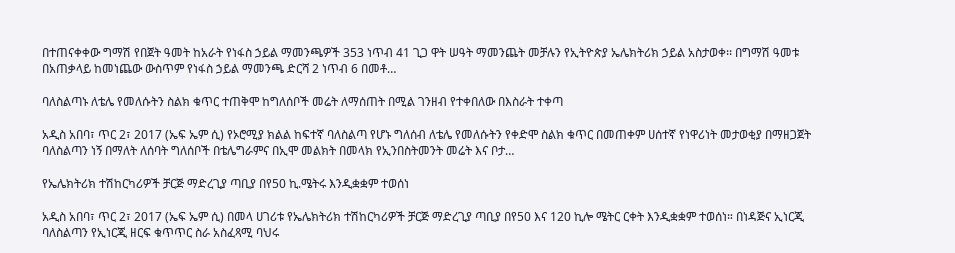በተጠናቀቀው ግማሽ የበጀት ዓመት ከአራት የነፋስ ኃይል ማመንጫዎች 353 ነጥብ 41 ጊጋ ዋት ሠዓት ማመንጨት መቻሉን የኢትዮጵያ ኤሌክትሪክ ኃይል አስታወቀ፡፡ በግማሽ ዓመቱ በአጠቃላይ ከመነጨው ውስጥም የነፋስ ኃይል ማመንጫ ድርሻ 2 ነጥብ 6 በመቶ…

ባለስልጣኑ ለቴሌ የመለሱትን ስልክ ቁጥር ተጠቅሞ ከግለሰቦች መሬት ለማሰጠት በሚል ገንዘብ የተቀበለው በእስራት ተቀጣ

አዲስ አበባ፣ ጥር 2፣ 2017 (ኤፍ ኤም ሲ) የኦሮሚያ ክልል ከፍተኛ ባለስልጣ የሆኑ ግለሰብ ለቴሌ የመለሱትን የቀድሞ ስልክ ቁጥር በመጠቀም ሀሰተኛ የነዋሪነት መታወቂያ በማዘጋጀት ባለስልጣን ነኝ በማለት ለሰባት ግለሰቦች በቴሌግራምና በኢሞ መልክት በመላክ የኢንበስትመንት መሬት እና ቦታ…

የኤሌክትሪክ ተሽከርካሪዎች ቻርጅ ማድረጊያ ጣቢያ በየ50 ኪ.ሜትሩ እንዲቋቋም ተወሰነ

አዲስ አበባ፣ ጥር 2፣ 2017 (ኤፍ ኤም ሲ) በመላ ሀገሪቱ የኤሌክትሪክ ተሽከርካሪዎች ቻርጅ ማድረጊያ ጣቢያ በየ50 እና 120 ኪሎ ሜትር ርቀት እንዲቋቋም ተወሰነ። በነዳጅና ኢነርጂ ባለስልጣን የኢነርጂ ዘርፍ ቁጥጥር ስራ አስፈጻሚ ባህሩ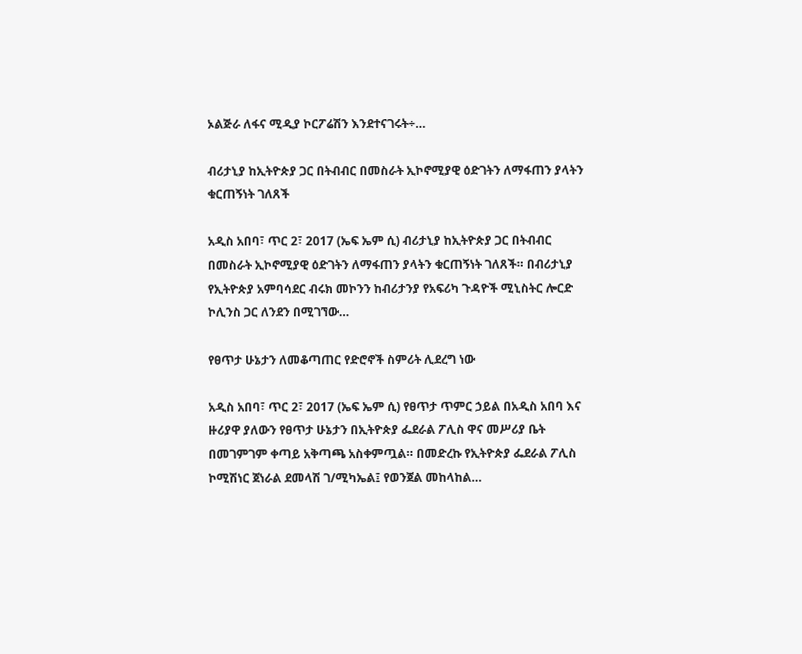ኦልጅራ ለፋና ሚዲያ ኮርፖሬሽን እንደተናገሩት÷…

ብሪታኒያ ከኢትዮጵያ ጋር በትብብር በመስራት ኢኮኖሚያዊ ዕድገትን ለማፋጠን ያላትን ቁርጠኝነት ገለጸች

አዲስ አበባ፣ ጥር 2፣ 2017 (ኤፍ ኤም ሲ) ብሪታኒያ ከኢትዮጵያ ጋር በትብብር በመስራት ኢኮኖሚያዊ ዕድገትን ለማፋጠን ያላትን ቁርጠኝነት ገለጸች። በብሪታኒያ የኢትዮጵያ አምባሳደር ብሩክ መኮንን ከብሪታንያ የአፍሪካ ጉዳዮች ሚኒስትር ሎርድ ኮሊንስ ጋር ለንደን በሚገኘው…

የፀጥታ ሁኔታን ለመቆጣጠር የድሮኖች ስምሪት ሊደረግ ነው

አዲስ አበባ፣ ጥር 2፣ 2017 (ኤፍ ኤም ሲ) የፀጥታ ጥምር ኃይል በአዲስ አበባ እና ዙሪያዋ ያለውን የፀጥታ ሁኔታን በኢትዮጵያ ፌደራል ፖሊስ ዋና መሥሪያ ቤት በመገምገም ቀጣይ አቅጣጫ አስቀምጧል። በመድረኩ የኢትዮጵያ ፌደራል ፖሊስ ኮሚሽነር ጀነራል ደመላሽ ገ/ሚካኤል፤ የወንጀል መከላከል…